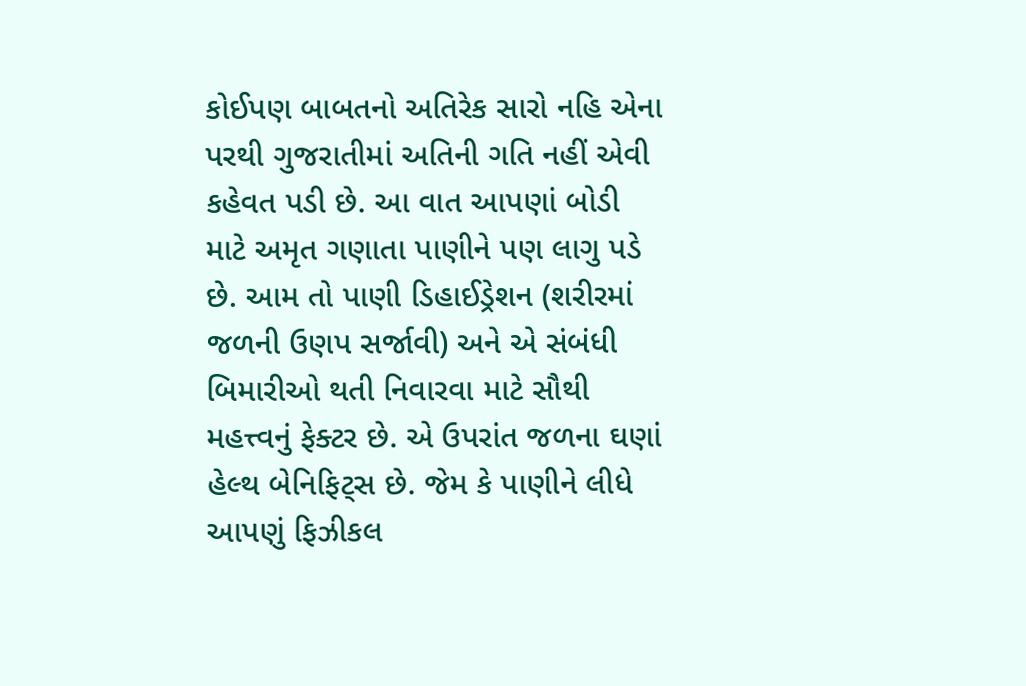કોઈપણ બાબતનો અતિરેક સારો નહિ એના પરથી ગુજરાતીમાં અતિની ગતિ નહીં એવી કહેવત પડી છે. આ વાત આપણાં બોડી માટે અમૃત ગણાતા પાણીને પણ લાગુ પડે છે. આમ તો પાણી ડિહાઈડ્રેશન (શરીરમાં જળની ઉણપ સર્જાવી) અને એ સંબંધી બિમારીઓ થતી નિવારવા માટે સૌથી મહત્ત્વનું ફેક્ટર છે. એ ઉપરાંત જળના ઘણાં હેલ્થ બેનિફિટ્સ છે. જેમ કે પાણીને લીધે આપણું ફિઝીકલ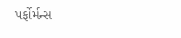પર્ફોર્મન્સ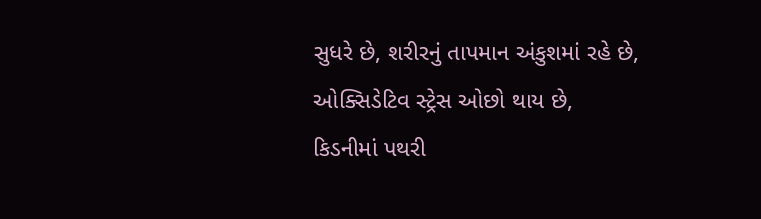સુધરે છે, શરીરનું તાપમાન અંકુશમાં રહે છે, ઓક્સિડેટિવ સ્ટ્રેસ ઓછો થાય છે, કિડનીમાં પથરી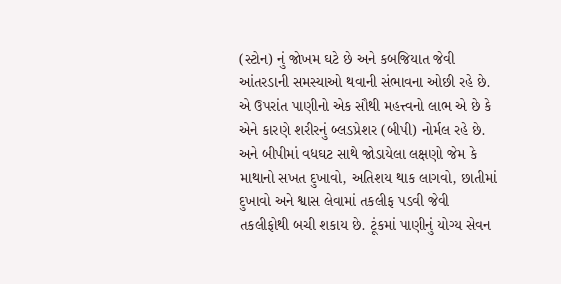(સ્ટોન) નું જોખમ ઘટે છે અને કબજિયાત જેવી આંતરડાની સમસ્યાઓ થવાની સંભાવના ઓછી રહે છે.
એ ઉપરાંત પાણીનો એક સૌથી મહત્ત્વનો લાભ એ છે કે એને કારણે શરીરનું બ્લડપ્રેશર (બીપી) નોર્મલ રહે છે. અને બીપીમાં વધઘટ સાથે જોડાયેલા લક્ષણો જેમ કે માથાનો સખત દુખાવો, અતિશય થાક લાગવો, છાતીમાં દુખાવો અને શ્વાસ લેવામાં તકલીફ પડવી જેવી તકલીફોથી બચી શકાય છે. ટૂંકમાં પાણીનું યોગ્ય સેવન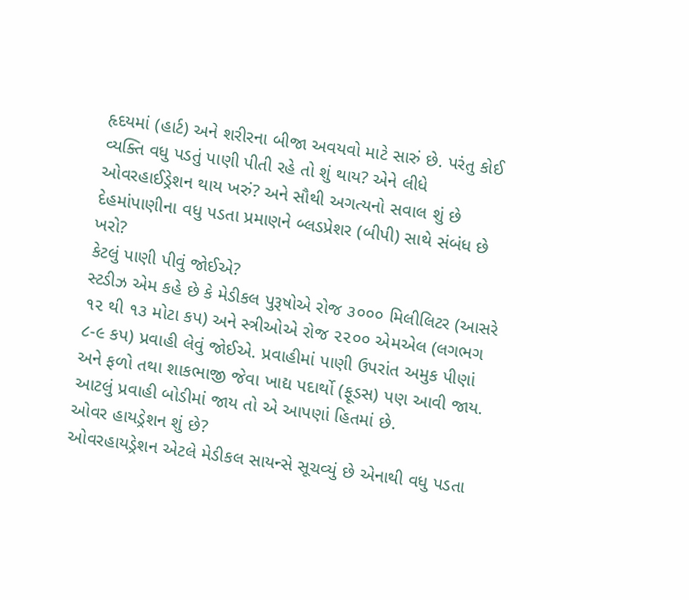હૃદયમાં (હાર્ટ) અને શરીરના બીજા અવયવો માટે સારું છે. પરંતુ કોઈ વ્યક્તિ વધુ પડતું પાણી પીતી રહે તો શું થાય? એને લીધે ઓવરહાઈડ્રેશન થાય ખરું? અને સૌથી અગત્યનો સવાલ શું છે દેહમાંપાણીના વધુ પડતા પ્રમાણને બ્લડપ્રેશર (બીપી) સાથે સંબંધ છે ખરો?
કેટલું પાણી પીવું જોઈએ?
સ્ટડીઝ એમ કહે છે કે મેડીકલ પુરૂષોએ રોજ ૩૦૦૦ મિલીલિટર (આસરે ૧૨ થી ૧૩ મોટા કપ) અને સ્ત્રીઓએ રોજ ૨૨૦૦ એમએલ (લગભગ ૮-૯ કપ) પ્રવાહી લેવું જોઈએ. પ્રવાહીમાં પાણી ઉપરાંત અમુક પીણાં અને ફળો તથા શાકભાજી જેવા ખાદ્ય પદાર્થો (ફૂડસ) પણ આવી જાય. આટલું પ્રવાહી બોડીમાં જાય તો એ આપણાં હિતમાં છે.
ઓવર હાયડ્રેશન શું છે?
ઓવરહાયડ્રેશન એટલે મેડીકલ સાયન્સે સૂચવ્યું છે એનાથી વધુ પડતા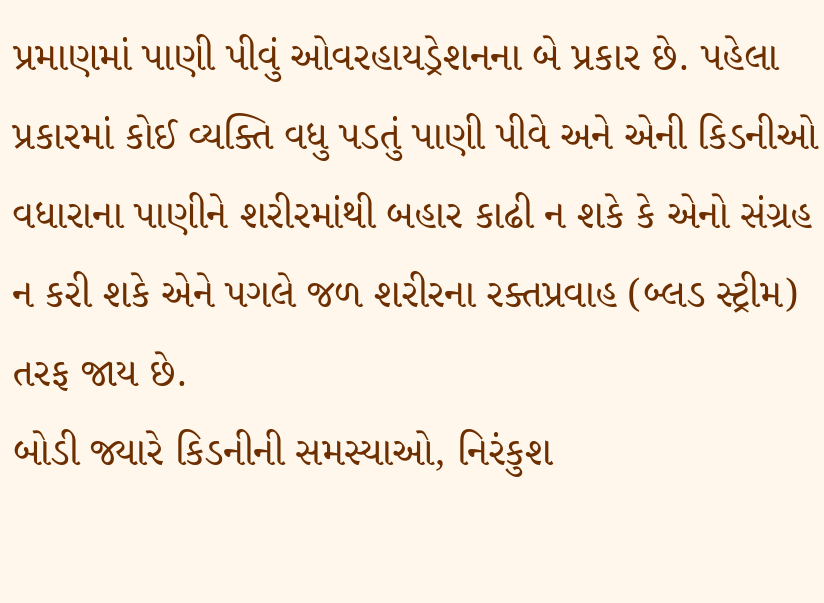પ્રમાણમાં પાણી પીવું ઓવરહાયડ્રેશનના બે પ્રકાર છે. પહેલા પ્રકારમાં કોઈ વ્યક્તિ વધુ પડતું પાણી પીવે અને એની કિડનીઓ વધારાના પાણીને શરીરમાંથી બહાર કાઢી ન શકે કે એનો સંગ્રહ ન કરી શકે એને પગલે જળ શરીરના રક્તપ્રવાહ (બ્લડ સ્ટ્રીમ) તરફ જાય છે.
બોડી જ્યારે કિડનીની સમસ્યાઓ, નિરંકુશ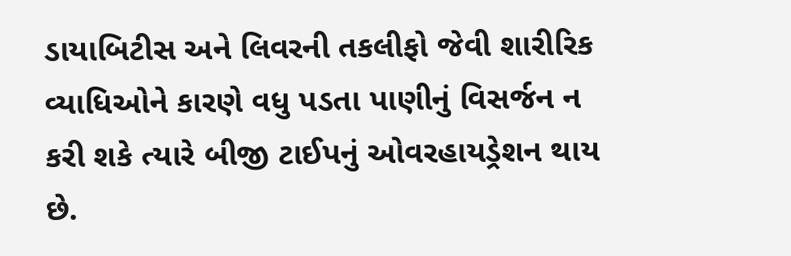ડાયાબિટીસ અને લિવરની તકલીફો જેવી શારીરિક વ્યાધિઓને કારણે વધુ પડતા પાણીનું વિસર્જન ન કરી શકે ત્યારે બીજી ટાઈપનું ઓવરહાયડ્રેશન થાય છે.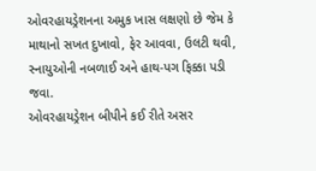ઓવરહાયડ્રેશનના અમુક ખાસ લક્ષણો છે જેમ કે માથાનો સખત દુખાવો, ફેર આવવા, ઉલટી થવી, સ્નાયુઓની નબળાઈ અને હાથ-પગ ફિક્કા પડી જવા.
ઓવરહાયડ્રેશન બીપીને કઈ રીતે અસર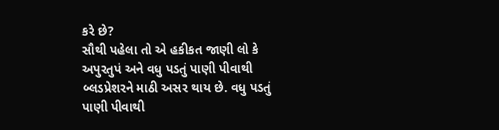કરે છે?
સૌથી પહેલા તો એ હકીકત જાણી લો કે અપુરતુપં અને વધુ પડતું પાણી પીવાથી બ્લડપ્રેશરને માઠી અસર થાય છે. વધુ પડતું પાણી પીવાથી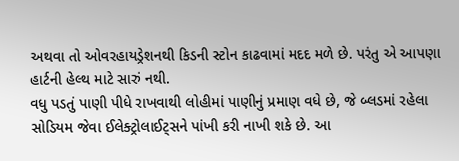અથવા તો ઓવરહાયડ્રેશનથી કિડની સ્ટોન કાઢવામાં મદદ મળે છે. પરંતુ એ આપણા હાર્ટની હેલ્થ માટે સારું નથી.
વધુ પડતું પાણી પીધે રાખવાથી લોહીમાં પાણીનું પ્રમાણ વધે છે, જે બ્લડમાં રહેલા સોડિયમ જેવા ઈલેક્ટ્રોલાઈટ્સને પાંખી કરી નાખી શકે છે. આ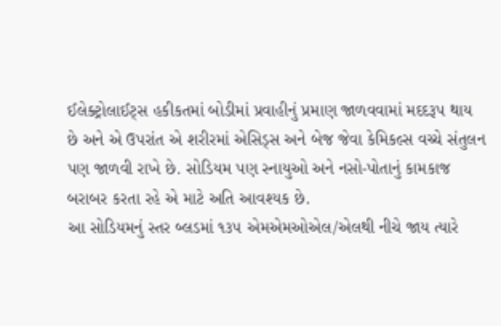ઈલેક્ટ્રોલાઈટ્સ હકીકતમાં બોડીમાં પ્રવાહીનું પ્રમાણ જાળવવામાં મદદરૂપ થાય છે અને એ ઉપરાંત એ શરીરમાં એસિડ્સ અને બેજ જેવા કેમિકલ્સ વચ્ચે સંતુલન પણ જાળવી રાખે છે. સોડિયમ પણ સ્નાયુઓ અને નસો-પોતાનું કામકાજ બરાબર કરતા રહે એ માટે અતિ આવશ્યક છે.
આ સોડિયમનું સ્તર બ્લડમાં ૧૩૫ એમએમઓએલ/એલથી નીચે જાય ત્યારે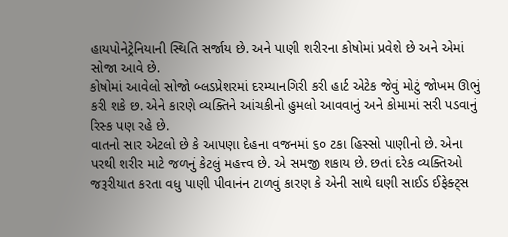હાયપોનેટ્રેનિયાની સ્થિતિ સર્જાય છે. અને પાણી શરીરના કોષોમાં પ્રવેશે છે અને એમાં સોજા આવે છે.
કોષોમાં આવેલો સોજો બ્લડપ્રેશરમાં દરમ્યાનગિરી કરી હાર્ટ એટેક જેવું મોટું જોખમ ઊભું કરી શકે છ. એને કારણે વ્યક્તિને આંચકીનો હુમલો આવવાનું અને કોમામાં સરી પડવાનું રિસ્ક પણ રહે છે.
વાતનો સાર એટલો છે કે આપણા દેહના વજનમાં ૬૦ ટકા હિસ્સો પાણીનો છે. એના પરથી શરીર માટે જળનું કેટલું મહત્ત્વ છે. એ સમજી શકાય છે. છતાં દરેક વ્યક્તિઓ જરૂરીયાત કરતા વધુ પાણી પીવાનંન ટાળવું કારણ કે એની સાથે ઘણી સાઈડ ઈફેક્ટ્સ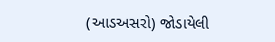(આડઅસરો) જોડાયેલી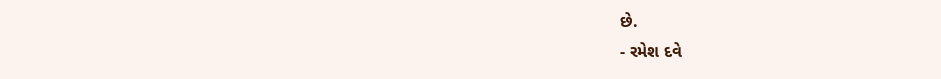છે.
- રમેશ દવે